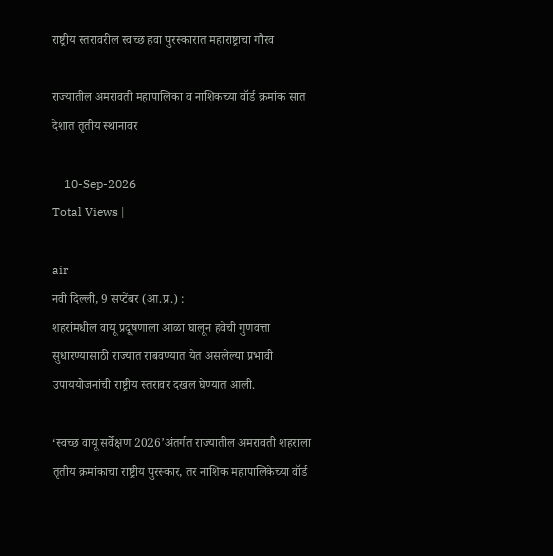राष्ट्रीय स्तरावरील स्वच्छ हवा पुरस्कारात महाराष्ट्राचा गौरव

राज्यातील अमरावती महापालिका व नाशिकच्या वॉर्ड क्रमांक सात देशात तृतीय स्थानावर

    10-Sep-2026
Total Views |

air
नवी दिल्ली, 9 सप्टेंबर (आ.प्र.) :
शहरांमधील वायू प्रदूषणाला आळा घालून हवेची गुणवत्ता सुधारण्यासाठी राज्यात राबवण्यात येत असलेल्या प्रभावी उपाययोजनांची राष्ट्रीय स्तरावर दखल घेण्यात आली.

‘स्वच्छ वायू सर्वेक्षण 2026’अंतर्गत राज्यातील अमरावती शहराला तृतीय क्रमांकाचा राष्ट्रीय पुरस्कार, तर नाशिक महापालिकेच्या वॉर्ड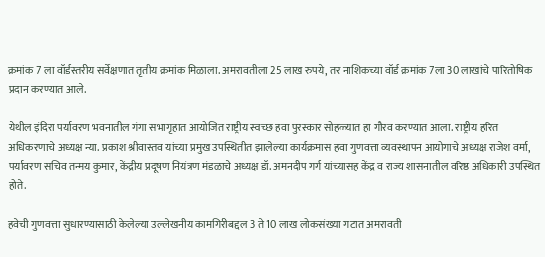क्रमांक 7 ला वॉर्डस्तरीय सर्वेक्षणात तृतीय क्रमांक मिळाला. अमरावतीला 25 लाख रुपये, तर नाशिकच्या वॉर्ड क्रमांक 7ला 30 लाखांचे पारितोषिक प्रदान करण्यात आले.

येथील इंदिरा पर्यावरण भवनातील गंगा सभागृहात आयोजित राष्ट्रीय स्वच्छ हवा पुरस्कार सोहळ्यात हा गौरव करण्यात आला. राष्ट्रीय हरित अधिकरणाचे अध्यक्ष न्या. प्रकाश श्रीवास्तव यांच्या प्रमुख उपस्थितीत झालेल्या कार्यक्रमास हवा गुणवत्ता व्यवस्थापन आयोगाचे अध्यक्ष राजेश वर्मा, पर्यावरण सचिव तन्मय कुमार, केंद्रीय प्रदूषण नियंत्रण मंडळाचे अध्यक्ष डॉ. अमनदीप गर्ग यांच्यासह केंद्र व राज्य शासनातील वरिष्ठ अधिकारी उपस्थित होते.

हवेची गुणवत्ता सुधारण्यासाठी केलेल्या उल्लेखनीय कामगिरीबद्दल 3 ते 10 लाख लोकसंख्या गटात अमरावती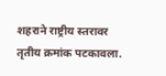शहराने राष्ट्रीय स्तरावर तृतीय क्रमांक पटकावला.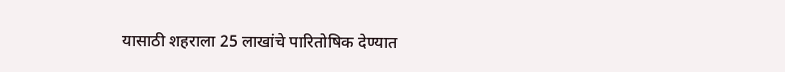यासाठी शहराला 25 लाखांचे पारितोषिक देण्यात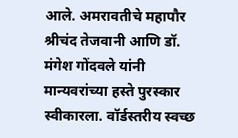आले. अमरावतीचे महापौर श्रीचंद तेजवानी आणि डॉ. मंगेश गोंदवले यांनी मान्यवरांच्या हस्ते पुरस्कार स्वीकारला. वॉर्डस्तरीय स्वच्छ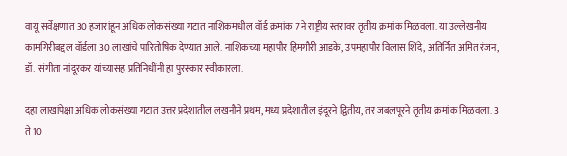वायू सर्वेक्षणात 30 हजारांहून अधिक लोकसंख्या गटात नाशिकमधील वॉर्ड क्रमांक 7ने राष्ट्रीय स्तरावर तृतीय क्रमांक मिळवला. या उल्लेखनीय कामगिरीबद्दल वॉर्डला 30 लाखांचे पारितोषिक देण्यात आले. नाशिकच्या महापौर हिमगौरी आडके, उपमहापौर विलास शिंदे, अतिर्नित अमित रंजन, डॉ. संगीता नांदूरकर यांच्यासह प्रतिनिधींनी हा पुरस्कार स्वीकारला.

दहा लाखांपेक्षा अधिक लोकसंख्या गटात उत्तर प्रदेशातील लखनौने प्रथम, मध्य प्रदेशातील इंदूरने द्वितीय, तर जबलपूरने तृतीय क्रमांक मिळवला. 3 ते 10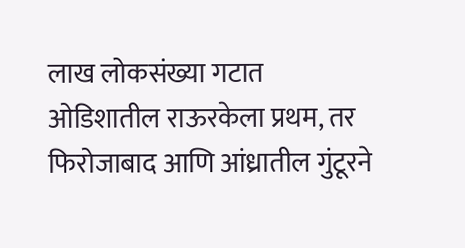लाख लोकसंख्या गटात ओडिशातील राऊरकेला प्रथम, तर फिरोजाबाद आणि आंध्रातील गुंटूरने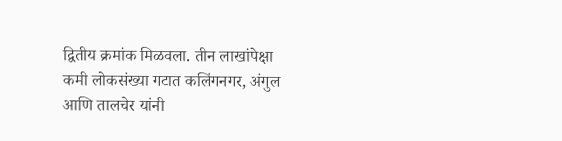द्वितीय क्रमांक मिळवला. तीन लाखांपेक्षा कमी लोकसंख्या गटात कलिंगनगर, अंगुल आणि तालचेर यांनी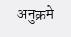अनुक्रमे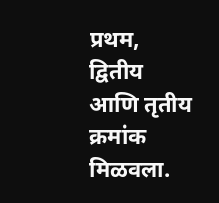प्रथम, द्वितीय आणि तृतीय क्रमांक मिळवला.